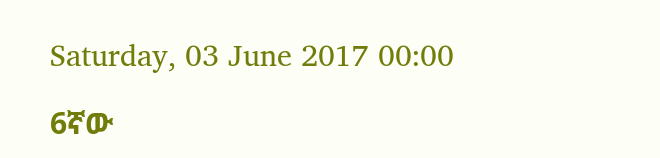Saturday, 03 June 2017 00:00

6ኛው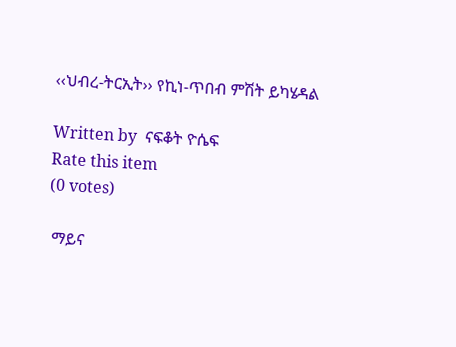‹‹ህብረ-ትርኢት›› የኪነ-ጥበብ ምሽት ይካሄዳል

Written by  ናፍቆት ዮሴፍ
Rate this item
(0 votes)

 ማይና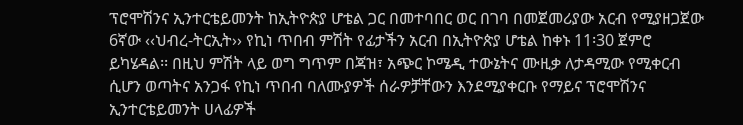ፕሮሞሽንና ኢንተርቴይመንት ከኢትዮጵያ ሆቴል ጋር በመተባበር ወር በገባ በመጀመሪያው አርብ የሚያዘጋጀው 6ኛው ‹‹ህብረ-ትርኢት›› የኪነ ጥበብ ምሽት የፊታችን አርብ በኢትዮጵያ ሆቴል ከቀኑ 11፡30 ጀምሮ
ይካሄዳል፡፡ በዚህ ምሽት ላይ ወግ ግጥም በጃዝ፣ አጭር ኮሜዲ ተውኔትና ሙዚቃ ለታዳሚው የሚቀርብ ሲሆን ወጣትና አንጋፋ የኪነ ጥበብ ባለሙያዎች ሰራዎቻቸውን እንደሚያቀርቡ የማይና ፕሮሞሽንና ኢንተርቴይመንት ሀላፊዎች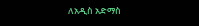ለአዲስ አድማስ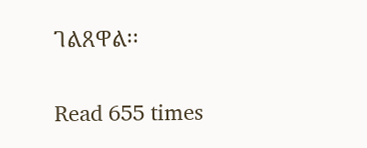ገልጸዋል፡፡

Read 655 times